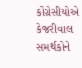કોંગ્રેસીયોએ કેજરીવાલ સમર્થકોને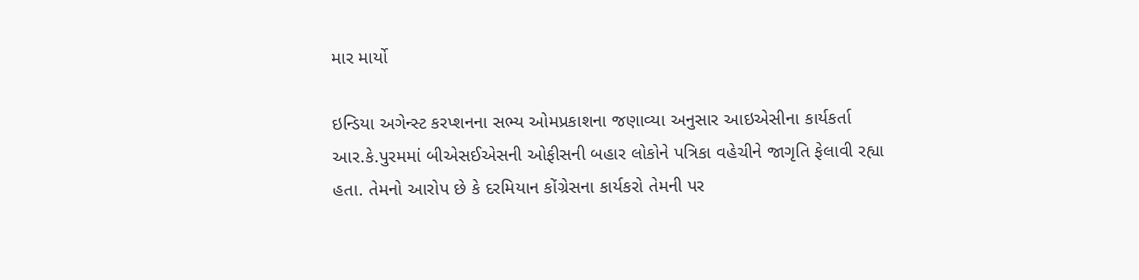માર માર્યો

ઇન્ડિયા અગેન્સ્ટ કરપ્શનના સભ્ય ઓમપ્રકાશના જણાવ્યા અનુસાર આઇએસીના કાર્યકર્તા આર.કે.પુરમમાં બીએસઈએસની ઓફીસની બહાર લોકોને પત્રિકા વહેચીને જાગૃતિ ફેલાવી રહ્યા હતા. તેમનો આરોપ છે કે દરમિયાન કોંગ્રેસના કાર્યકરો તેમની પર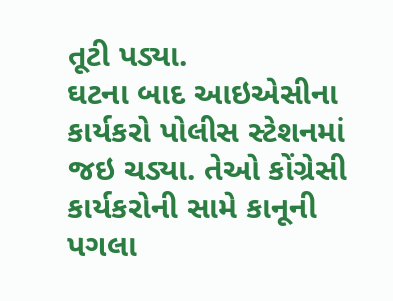તૂટી પડ્યા.
ઘટના બાદ આઇએસીના કાર્યકરો પોલીસ સ્ટેશનમાં જઇ ચડ્યા. તેઓ કોંગ્રેસી કાર્યકરોની સામે કાનૂની પગલા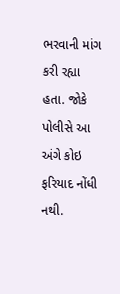ભરવાની માંગ કરી રહ્યા હતા. જોકે પોલીસે આ અંગે કોઇ ફરિયાદ નોંધી નથી.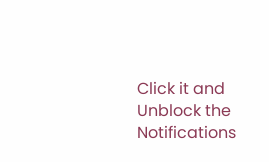Click it and Unblock the Notifications